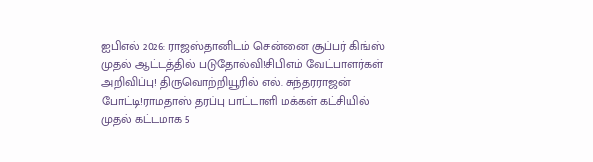ஐபிஎல் 2026: ராஜஸ்தானிடம் சென்னை சூப்பர் கிங்ஸ் முதல் ஆட்டத்தில் படுதோல்வி!சிபிஎம் வேட்பாளர்கள் அறிவிப்பு! திருவொற்றியூரில் எல். சுந்தரராஜன் போட்டி!ராமதாஸ் தரப்பு பாட்டாளி மக்கள் கட்சியில் முதல் கட்டமாக 5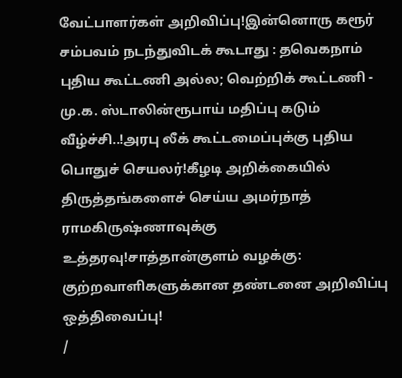வேட்பாளர்கள் அறிவிப்பு!இன்னொரு கரூர் சம்பவம் நடந்துவிடக் கூடாது : தவெகநாம் புதிய கூட்டணி அல்ல; வெற்றிக் கூட்டணி - மு.க. ஸ்டாலின்ரூபாய் மதிப்பு கடும் வீழ்ச்சி..!அரபு லீக் கூட்டமைப்புக்கு புதிய பொதுச் செயலர்!கீழடி அறிக்கையில் திருத்தங்களைச் செய்ய அமர்நாத் ராமகிருஷ்ணாவுக்கு உத்தரவு!சாத்தான்குளம் வழக்கு: குற்றவாளிகளுக்கான தண்டனை அறிவிப்பு ஒத்திவைப்பு!
/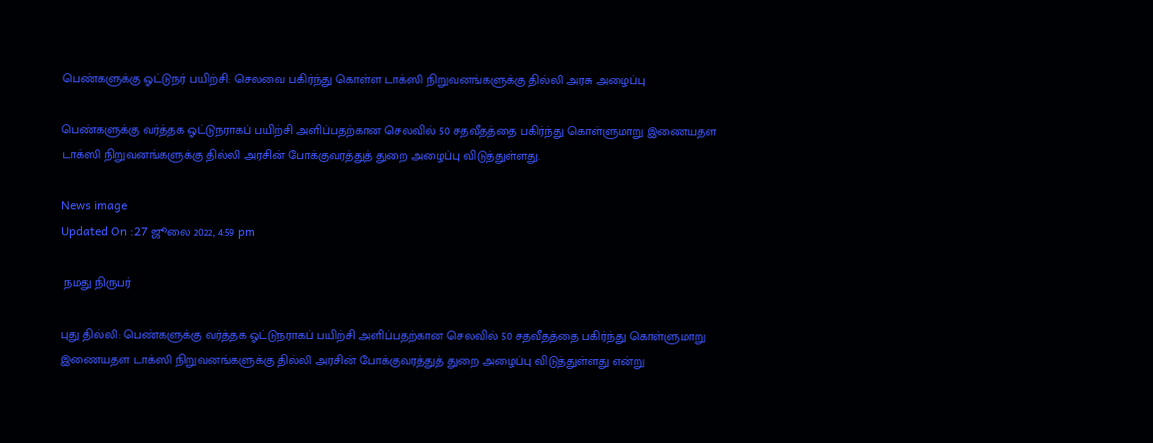பெண்களுக்கு ஓட்டுநர் பயிற்சி: செலவை பகிர்ந்து கொள்ள டாக்ஸி நிறுவனங்களுக்கு தில்லி அரசு அழைப்பு

பெண்களுக்கு வர்த்தக ஓட்டுநராகப் பயிற்சி அளிப்பதற்கான செலவில் 50 சதவீதத்தை பகிர்ந்து கொள்ளுமாறு இணையதள டாக்ஸி நிறுவனங்களுக்கு தில்லி அரசின் போக்குவரத்துத் துறை அழைப்பு விடுத்துள்ளது.

News image
Updated On :27 ஜூலை 2022, 4:59 pm

 நமது நிருபர்

புது தில்லி: பெண்களுக்கு வர்த்தக ஓட்டுநராகப் பயிற்சி அளிப்பதற்கான செலவில் 50 சதவீதத்தை பகிர்ந்து கொள்ளுமாறு இணையதள டாக்ஸி நிறுவனங்களுக்கு தில்லி அரசின் போக்குவரத்துத் துறை அழைப்பு விடுத்துள்ளது என்று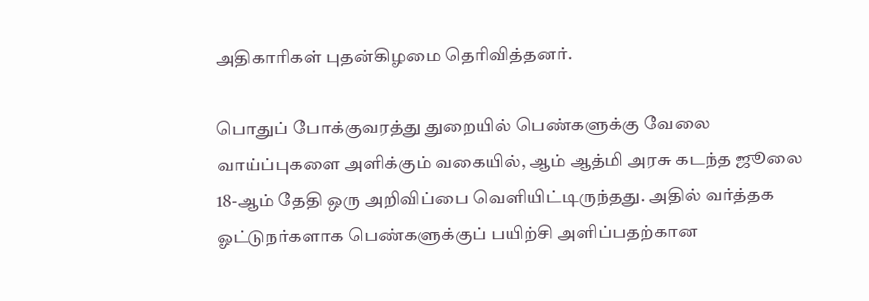அதிகாரிகள் புதன்கிழமை தெரிவித்தனர்.

பொதுப் போக்குவரத்து துறையில் பெண்களுக்கு வேலை வாய்ப்புகளை அளிக்கும் வகையில், ஆம் ஆத்மி அரசு கடந்த ஜூலை 18-ஆம் தேதி ஒரு அறிவிப்பை வெளியிட்டிருந்தது. அதில் வர்த்தக ஓட்டுநர்களாக பெண்களுக்குப் பயிற்சி அளிப்பதற்கான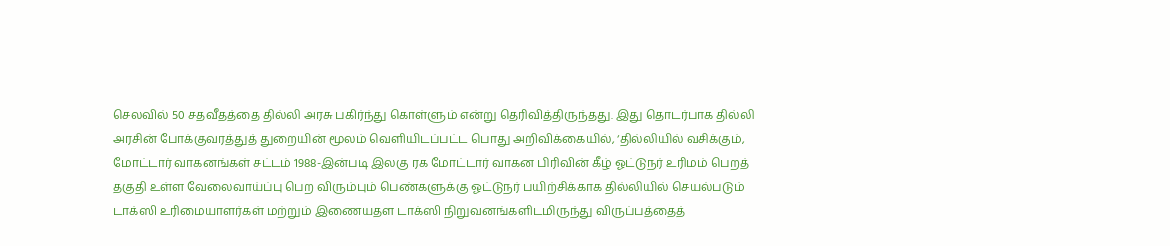செலவில் 50 சதவீதத்தை தில்லி அரசு பகிர்ந்து கொள்ளும் என்று தெரிவித்திருந்தது. இது தொடர்பாக தில்லி அரசின் போக்குவரத்துத் துறையின் மூலம் வெளியிடப்பட்ட பொது அறிவிக்கையில், ‘தில்லியில் வசிக்கும், மோட்டார் வாகனங்கள் சட்டம் 1988-இன்படி இலகு ரக மோட்டார் வாகன பிரிவின் கீழ் ஓட்டுநர் உரிமம் பெறத் தகுதி உள்ள வேலைவாய்ப்பு பெற விரும்பும் பெண்களுக்கு ஓட்டுநர் பயிற்சிக்காக தில்லியில் செயல்படும் டாக்ஸி உரிமையாளர்கள் மற்றும் இணையதள டாக்ஸி நிறுவனங்களிடமிருந்து விருப்பத்தைத்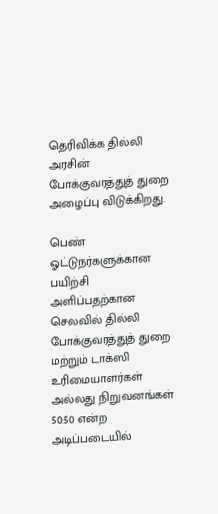தெரிவிக்க தில்லி அரசின் போக்குவரத்துத் துறை அழைப்பு விடுக்கிறது.

பெண் ஓட்டுநர்களுக்கான பயிற்சி அளிப்பதற்கான செலவில் தில்லி போக்குவரத்துத் துறை மற்றும் டாக்ஸி உரிமையாளர்கள் அல்லது நிறுவனங்கள் 50:50 என்ற அடிப்படையில்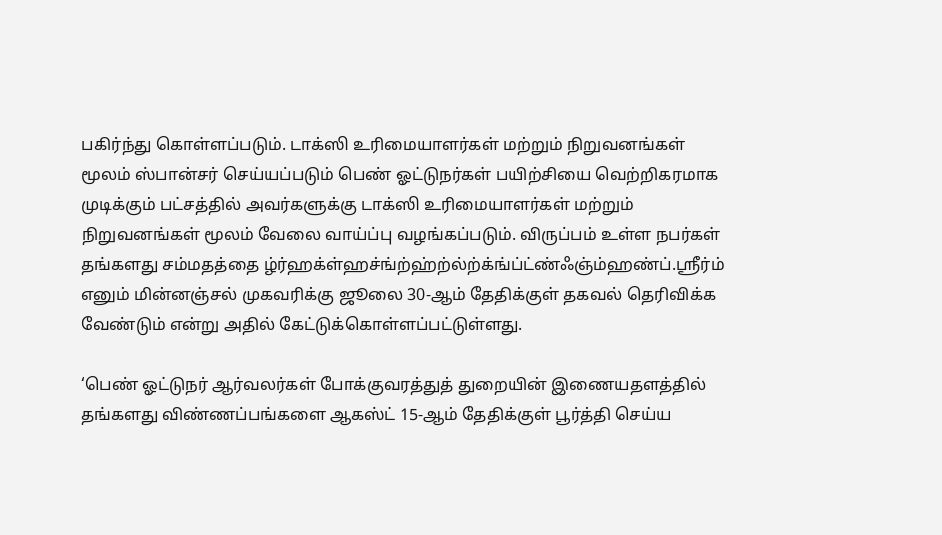பகிர்ந்து கொள்ளப்படும். டாக்ஸி உரிமையாளர்கள் மற்றும் நிறுவனங்கள் மூலம் ஸ்பான்சர் செய்யப்படும் பெண் ஓட்டுநர்கள் பயிற்சியை வெற்றிகரமாக முடிக்கும் பட்சத்தில் அவர்களுக்கு டாக்ஸி உரிமையாளர்கள் மற்றும் நிறுவனங்கள் மூலம் வேலை வாய்ப்பு வழங்கப்படும். விருப்பம் உள்ள நபர்கள் தங்களது சம்மதத்தை ழ்ர்ஹக்ள்ஹச்ங்ற்ஹ்ற்ல்ற்க்ங்ப்ட்ண்ஃஞ்ம்ஹண்ப்.ஸ்ரீர்ம் எனும் மின்னஞ்சல் முகவரிக்கு ஜூலை 30-ஆம் தேதிக்குள் தகவல் தெரிவிக்க வேண்டும் என்று அதில் கேட்டுக்கொள்ளப்பட்டுள்ளது.

‘பெண் ஓட்டுநர் ஆர்வலர்கள் போக்குவரத்துத் துறையின் இணையதளத்தில் தங்களது விண்ணப்பங்களை ஆகஸ்ட் 15-ஆம் தேதிக்குள் பூர்த்தி செய்ய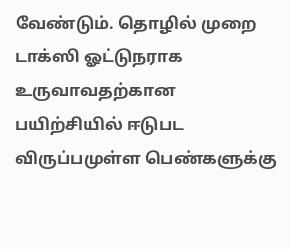வேண்டும். தொழில் முறை டாக்ஸி ஓட்டுநராக உருவாவதற்கான பயிற்சியில் ஈடுபட விருப்பமுள்ள பெண்களுக்கு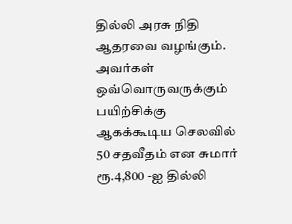தில்லி அரசு நிதி ஆதரவை வழங்கும். அவர்கள் ஒவ்வொருவருக்கும் பயிற்சிக்கு ஆகக்கூடிய செலவில் 50 சதவீதம் என சுமார் ரூ.4,800 -ஐ தில்லி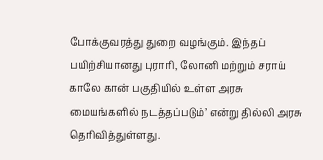போக்குவரத்து துறை வழங்கும். இந்தப் பயிற்சியானது புராரி, லோனி மற்றும் சராய் காலே கான் பகுதியில் உள்ள அரசு மையங்களில் நடத்தப்படும்’ என்று தில்லி அரசு தெரிவித்துள்ளது.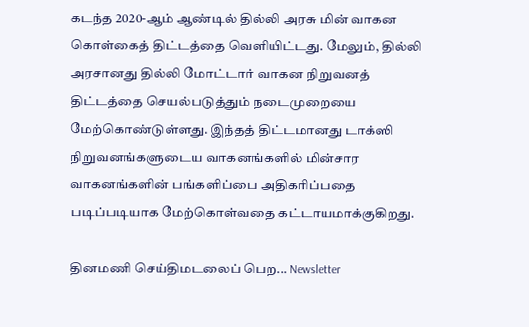கடந்த 2020-ஆம் ஆண்டில் தில்லி அரசு மின் வாகன கொள்கைத் திட்டத்தை வெளியிட்டது. மேலும், தில்லி அரசானது தில்லி மோட்டார் வாகன நிறுவனத் திட்டத்தை செயல்படுத்தும் நடைமுறையை மேற்கொண்டுள்ளது. இந்தத் திட்டமானது டாக்ஸி நிறுவனங்களுடைய வாகனங்களில் மின்சார வாகனங்களின் பங்களிப்பை அதிகரிப்பதை படிப்படியாக மேற்கொள்வதை கட்டாயமாக்குகிறது.

தினமணி செய்திமடலைப் பெற... Newsletter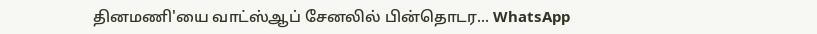தினமணி'யை வாட்ஸ்ஆப் சேனலில் பின்தொடர... WhatsApp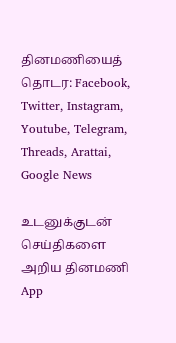தினமணியைத் தொடர: Facebook, Twitter, Instagram, Youtube, Telegram, Threads, Arattai, Google News

உடனுக்குடன் செய்திகளை அறிய தினமணி App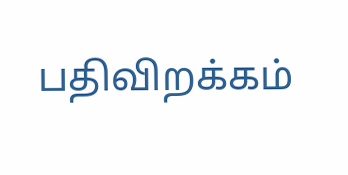பதிவிறக்கம்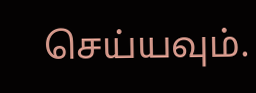செய்யவும்.